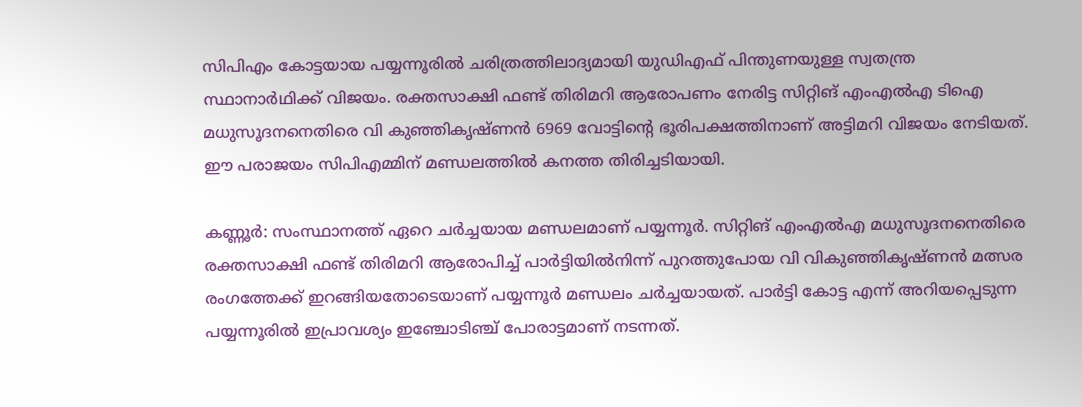സിപിഎം കോട്ടയായ പയ്യന്നൂരിൽ ചരിത്രത്തിലാദ്യമായി യുഡിഎഫ് പിന്തുണയുള്ള സ്വതന്ത്ര സ്ഥാനാർഥിക്ക് വിജയം. രക്തസാക്ഷി ഫണ്ട് തിരിമറി ആരോപണം നേരിട്ട സിറ്റിങ് എംഎൽഎ ടിഐ മധുസൂദനനെതിരെ വി കുഞ്ഞികൃഷ്ണൻ 6969 വോട്ടിൻ്റെ ഭൂരിപക്ഷത്തിനാണ് അട്ടിമറി വിജയം നേടിയത്. ഈ പരാജയം സിപിഎമ്മിന് മണ്ഡലത്തിൽ കനത്ത തിരിച്ചടിയായി.

കണ്ണൂ‍ർ: സംസ്ഥാനത്ത് ഏറെ ചർച്ചയായ മണ്ഡലമാണ് പയ്യന്നൂർ. സിറ്റിങ് എംഎൽഎ മധുസൂദനനെതിരെ രക്തസാക്ഷി ഫണ്ട് തിരിമറി ആരോപിച്ച് പാർട്ടിയിൽനിന്ന് പുറത്തുപോയ വി വികുഞ്ഞികൃഷ്ണൻ മത്സര രംഗത്തേക്ക് ഇറങ്ങിയതോടെയാണ് പയ്യന്നൂർ മണ്ഡലം ചർച്ചയായത്. പാർട്ടി കോട്ട എന്ന് അറിയപ്പെടുന്ന പയ്യന്നൂരിൽ ഇപ്രാവശ്യം ഇഞ്ചോടിഞ്ച് പോരാട്ടമാണ് നടന്നത്.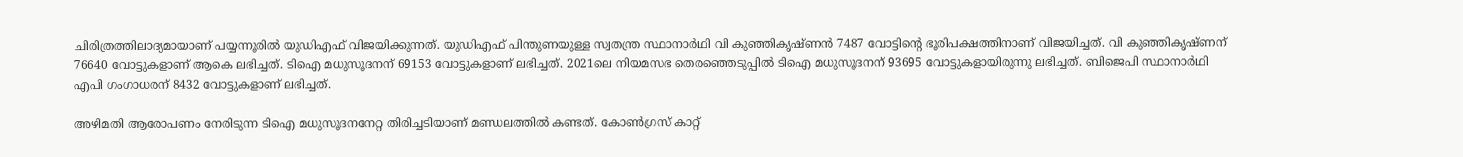ചിരിത്രത്തിലാദ്യമായാണ് പയ്യന്നൂരിൽ യുഡിഎഫ് വിജയിക്കുന്നത്. യുഡിഎഫ് പിന്തുണയുള്ള സ്വതന്ത്ര സ്ഥാനാർഥി വി കു‍ഞ്ഞികൃഷ്ണൻ 7487 വോട്ടിൻ്റെ ഭൂരിപക്ഷത്തിനാണ് വിജയിച്ചത്. വി കുഞ്ഞികൃഷ്ണന് 76640 വോട്ടുകളാണ് ആകെ ലഭിച്ചത്. ടിഐ മധുസൂദനന് 69153 വോട്ടുകളാണ് ലഭിച്ചത്. 2021ലെ നിയമസഭ തെരഞ്ഞെടുപ്പിൽ ടിഐ മധുസൂദനന് 93695 വോട്ടുകളായിരുന്നു ലഭിച്ചത്. ബിജെപി സ്ഥാനാർഥി എപി ഗംഗാധരന് 8432 വോട്ടുകളാണ് ലഭിച്ചത്.

അഴിമതി ആരോപണം നേരിടുന്ന ടിഐ മധുസൂദനനേറ്റ തിരിച്ചടിയാണ് മണ്ഡലത്തിൽ കണ്ടത്. കോൺഗ്രസ് കാറ്റ്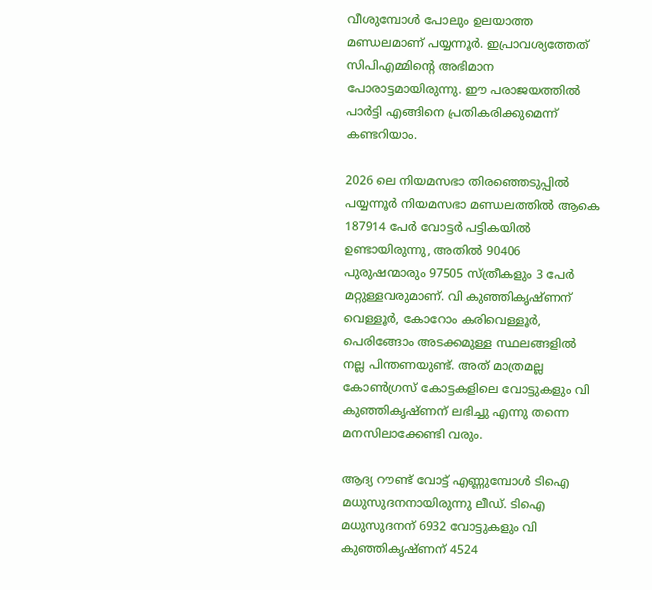വീശുമ്പോൾ പോലും ഉലയാത്ത മണ്ഡലമാണ് പയ്യന്നൂർ. ഇപ്രാവശ്യത്തേത് സിപിഎമ്മിൻ്റെ അഭിമാന പോരാട്ടമായിരുന്നു. ഈ പരാജയത്തിൽ പാർട്ടി എങ്ങിനെ പ്രതികരിക്കുമെന്ന് കണ്ടറിയാം.

2026 ലെ നിയമസഭാ തിരഞ്ഞെടുപ്പിൽ പയ്യന്നൂർ നിയമസഭാ മണ്ഡലത്തിൽ ആകെ 187914 പേർ വോട്ടർ പട്ടികയിൽ ഉണ്ടായിരുന്നു, അതിൽ 90406 പുരുഷന്മാരും 97505 സ്ത്രീകളും 3 പേർ മറ്റുള്ളവരുമാണ്. വി കുഞ്ഞികൃഷ്‍ണന് വെള്ളൂർ, കോറോം കരിവെള്ളൂർ, പെരിങ്ങോം അടക്കമുള്ള സ്ഥലങ്ങളിൽ നല്ല പിന്തണയുണ്ട്. അത് മാത്രമല്ല കോൺഗ്രസ് കോട്ടകളിലെ വോട്ടുകളും വി കുഞ്ഞികൃഷ്ണന് ലഭിച്ചു എന്നു തന്നെ മനസിലാക്കേണ്ടി വരും.

ആദ്യ റൗണ്ട് വോട്ട് എണ്ണുമ്പോൾ ടിഐ മധുസുദനനായിരുന്നു ലീഡ്. ടിഐ മധുസുദനന് 6932 വോട്ടുകളും വി കുഞ്ഞികൃഷ്ണന് 4524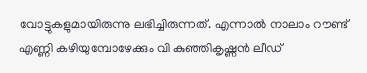വോട്ടുകളുമായിരുന്നു ലഭിച്ചിരുന്നത്. എന്നാൽ നാലാം റൗണ്ട് എണ്ണി കഴിയുമ്പോഴേക്കും വി കുഞ്ഞികൃഷ്ണൻ ലീഡ്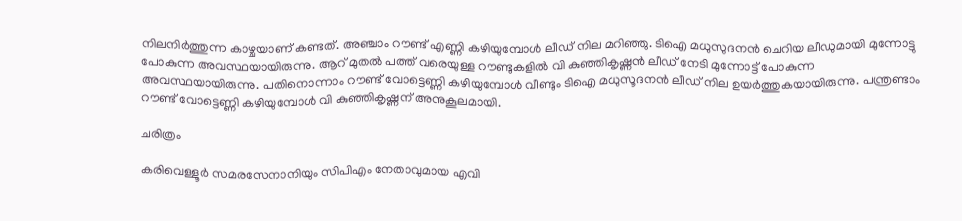നിലനിർത്തുന്ന കാഴ്ചയാണ് കണ്ടത്. അഞ്ചാം റൗണ്ട് എണ്ണി കഴിയുമ്പോൾ ലീഡ് നില മറിഞ്ഞു. ടിഐ മധുസുദനൻ ചെറിയ ലീഡുമായി മുന്നോട്ടു പോകുന്ന അവസ്ഥയായിരുന്നു. ആറ് മുതൽ പത്ത് വരെയുള്ള റൗണ്ടുകളിൽ വി കുഞ്ഞികൃഷ്ണൻ ലീഡ് നേടി മുന്നോട്ട് പോകുന്ന അവസ്ഥയായിരുന്നു. പതിനൊന്നാം റൗണ്ട് വോട്ടെണ്ണി കഴിയുമ്പോൾ വീണ്ടും ടിഐ മധുസൂദനൻ ലീഡ് നില ഉയർത്തുകയായിരുന്നു. പന്ത്രണ്ടാം റൗണ്ട് വോട്ടെണ്ണി കഴിയുമ്പോൾ വി കുഞ്ഞികൃഷ്ണന് അനുകൂലമായി.

ചരിത്രം

കരിവെള്ളൂർ സമരസേനാനിയും സിപിഎം നേതാവുമായ എവി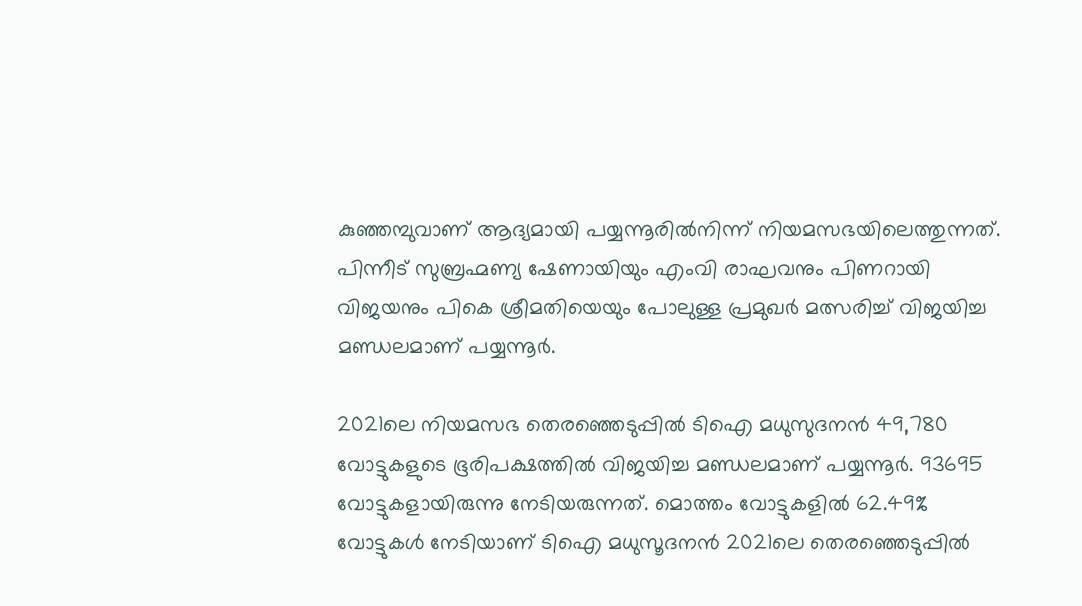കുഞ്ഞമ്പുവാണ് ആദ്യമായി പയ്യന്നൂരിൽനിന്ന് നിയമസഭയിലെത്തുന്നത്. പിന്നീട് സുബ്രഹ്മണ്യ ഷേണായിയും എംവി രാഘവനും പിണറായി വിജയനും പികെ ശ്രീമതിയെയും പോലുള്ള പ്രമുഖർ മത്സരിച്ച് വിജയിച്ച മണ്ഡലമാണ് പയ്യന്നൂർ.

2021ലെ നിയമസഭ തെരഞ്ഞെടുപ്പിൽ ടിഐ മധുസുദനൻ 49,780 വോട്ടുകളുടെ ഭൂരിപക്ഷത്തിൽ വിജയിച്ച മണ്ഡലമാണ് പയ്യന്നൂർ. 93695 വോട്ടുകളായിരുന്നു നേടിയരുന്നത്. മൊത്തം വോട്ടുകളില്‍ 62.49% വോട്ടുകൾ നേടിയാണ് ടിഐ മധുസൂദനൻ 2021ലെ തെരഞ്ഞെടുപ്പിൽ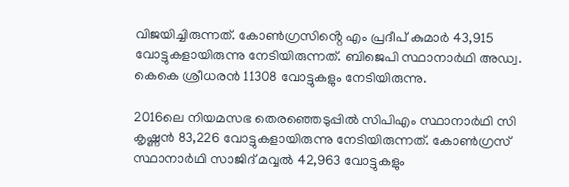വിജയിച്ചിരുന്നത്. കോൺഗ്രസിൻ്റെ എം പ്രദീപ് കുമാർ 43,915 വോട്ടുകളായിരുന്നു നേടിയിരുന്നത്. ബിജെപി സ്ഥാനാർഥി അഡ്വ. കെകെ ശ്രീധരൻ 11308 വോട്ടുകളും നേടിയിരുന്നു.

2016ലെ നിയമസഭ തെരഞ്ഞെടുപ്പിൽ സിപിഎം സ്ഥാനാർഥി സി കൃഷ്ണൻ 83,226 വോട്ടുകളായിരുന്നു നേടിയിരുന്നത്. കോൺഗ്രസ് സ്ഥാനാർഥി സാജിദ് മവ്വൽ 42,963 വോട്ടുകളും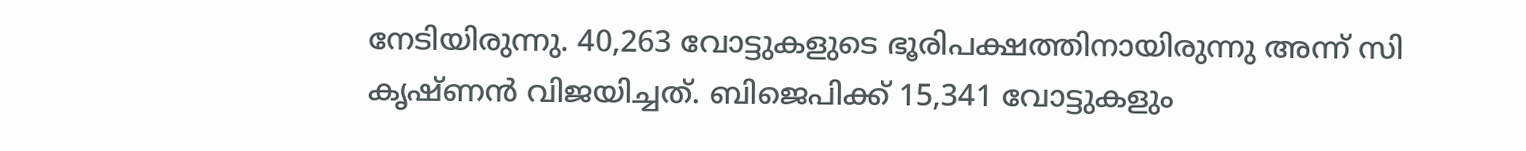നേടിയിരുന്നു. 40,263 വോട്ടുകളുടെ ഭൂരിപക്ഷത്തിനായിരുന്നു അന്ന് സി കൃഷ്ണൻ വിജയിച്ചത്. ബിജെപിക്ക് 15,341 വോട്ടുകളും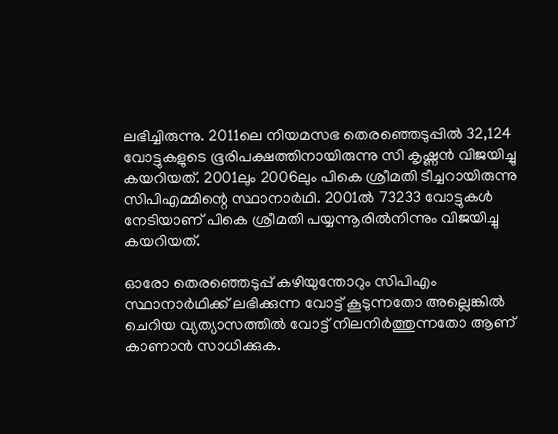ലഭിച്ചിരുന്നു. 2011ലെ നിയമസഭ തെരഞ്ഞെടുപ്പിൽ 32,124 വോട്ടുകളുടെ ഭൂരിപക്ഷത്തിനായിരുന്നു സി കൃഷ്ണൻ വിജയിച്ചു കയറിയത്. 2001ലും 2006ലും പികെ ശ്രീമതി ടീച്ചറായിരുന്നു സിപിഎമ്മിന്റെ സ്ഥാനാർഥി. 2001ൽ 73233 വോട്ടുകള്‍ നേടിയാണ് പികെ ശ്രീമതി പയ്യന്നൂരിൽനിന്നും വിജയിച്ചു കയറിയത്.

ഓരോ തെരഞ്ഞെടുപ്പ് കഴിയുന്തോറും സിപിഎം സ്ഥാനാർഥിക്ക് ലഭിക്കുന്ന വോട്ട് കൂടുന്നതോ അല്ലെങ്കിൽ ചെറിയ വ്യത്യാസത്തിൽ വോട്ട് നിലനിർത്തുന്നതോ ആണ് കാണാൻ സാധിക്കുക.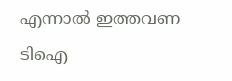എന്നാൽ ഇത്തവണ ടിഐ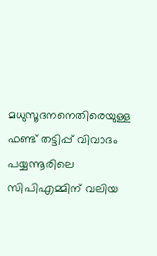മധുസൂദനനെതിരെയുള്ള ഫണ്ട് തട്ടിപ്പ് വിവാദം പയ്യന്നൂരിലെ സിപിഎമ്മിന് വലിയ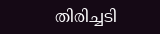തിരിച്ചടി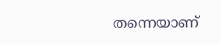തന്നെയാണ്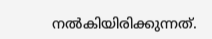നൽകിയിരിക്കുന്നത്.